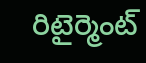రిటైర్మెంట్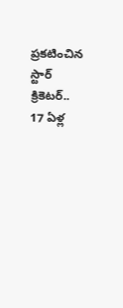ప్ర‌క‌టించిన స్టార్ క్రికెట‌ర్‌.. 17 ఏళ్ల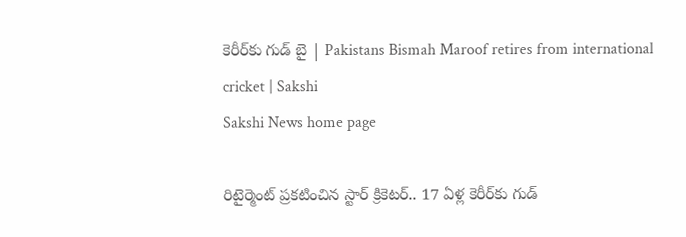కెరీర్‌కు గుడ్ బై | Pakistans Bismah Maroof retires from international cricket | Sakshi
Sakshi News home page

రిటైర్మెంట్ ప్ర‌క‌టించిన స్టార్ క్రికెట‌ర్‌.. 17 ఏళ్ల కెరీర్‌కు గుడ్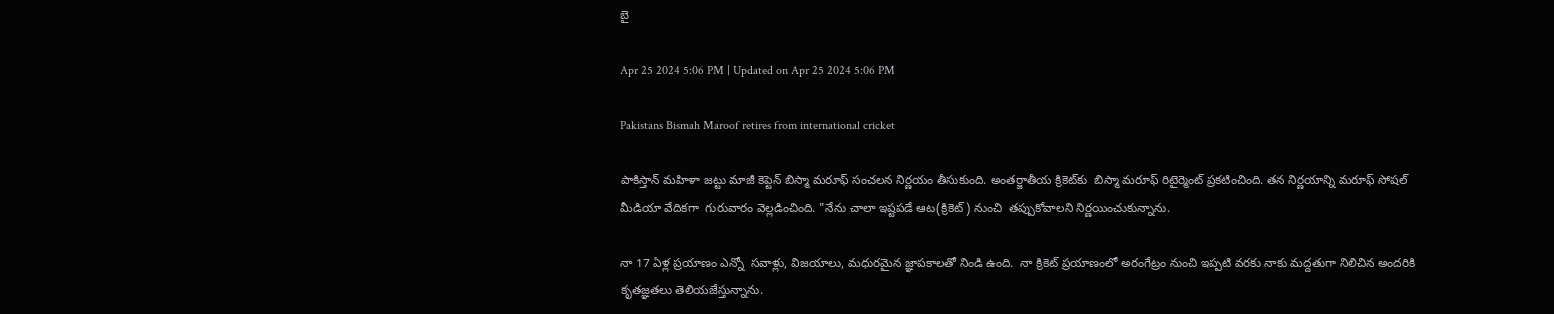బై

Apr 25 2024 5:06 PM | Updated on Apr 25 2024 5:06 PM

Pakistans Bismah Maroof retires from international cricket

పాకిస్తాన్‌ మ‌హిళా జ‌ట్టు మాజీ కెప్టెన్ బిస్మా మ‌రూఫ్‌ సంచ‌ల‌న నిర్ణ‌యం తీసుకుంది. అంత‌ర్జాతీయ క్రికెట్‌కు  బిస్మా మ‌రూఫ్ రిటైర్మెంట్ ప్రకటించింది. త‌న నిర్ణ‌యాన్ని మ‌రూఫ్ సోష‌ల్ మీడియా వేదిక‌గా  గురువారం వెల్లడించింది. "నేను చాలా ఇష్టపడే ఆట(క్రికెట్‌) నుంచి  తప్పుకోవాలని నిర్ణయించుకున్నాను.

నా 17 ఏళ్ల ప్రయాణం ఎన్నో  సవాళ్లు, విజయాలు, మధురమైన జ్ఞాపకాలతో నిండి ఉంది.  నా క్రికెట్ ప్రయాణంలో అరంగేట్రం నుంచి ఇప్పటి వరకు నాకు మద్దతుగా నిలిచిన అందరికి కృతజ్ఞతలు తెలియజేస్తున్నాను.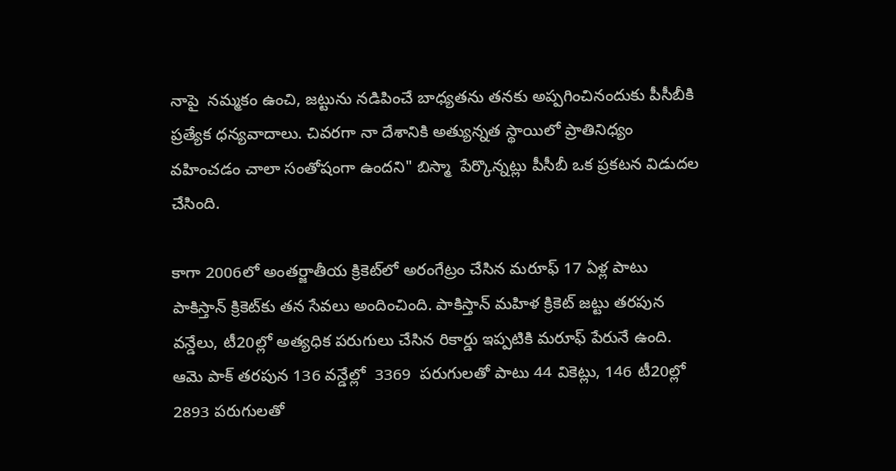నాపై  నమ్మకం ఉంచి, జట్టును నడిపించే బాధ్యతను తనకు అప్పగించినందుకు పీసీబీకి ప్రత్యేక ధన్యవాదాలు. చివరగా నా దేశానికి అత్యున్నత స్థాయిలో ప్రాతినిధ్యం వహించడం చాలా సంతోషంగా ఉందని" బిస్మా  పేర్కొన్నట్లు పీసీబీ ఒక ప్రకటన విడుదల చేసింది.

కాగా 2006లో అంతర్జాతీయ క్రికెట్‌లో అరంగేట్రం చేసిన మ‌రూఫ్ 17 ఏళ్ల పాటు పాకిస్తాన్ క్రికెట్‌కు త‌న సేవ‌లు అందించింది. పాకిస్తాన్ మ‌హిళ క్రికెట్ జ‌ట్టు త‌ర‌పున వ‌న్డేలు, టీ20ల్లో అత్య‌ధిక ప‌రుగులు చేసిన రికార్డు ఇప్ప‌టికి మ‌రూఫ్ పేరునే ఉంది.  ఆమె పాక్‌ తరపున 136 వన్డేల్లో  3369  పరుగులతో పాటు 44 వికెట్లు, 146 టీ20ల్లో 2893 పరుగులతో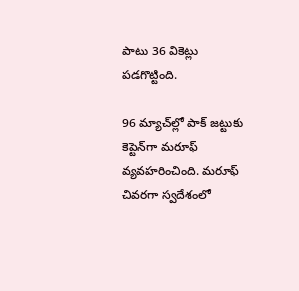పాటు 36 వికెట్లు పడగొట్టింది.

96 మ్యాచ్‌ల్లో పాక్‌ జట్టుకు కెప్టెన్‌గా మ‌రూఫ్ వ్యవహరించింది. మరూఫ్‌ చివరగా స్వదేశంలో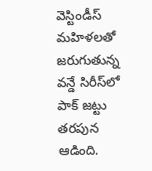వెస్టిండీస్‌ మహిళలతో జరుగుతున్న వన్డే సిరీస్‌లో పాక్‌ జట్టు తరపున ఆడింది.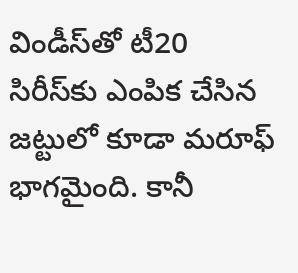విండీస్‌తో టీ20 సిరీస్‌కు ఎంపిక చేసిన జట్టులో కూడా మరూఫ్‌ భాగమైంది. కానీ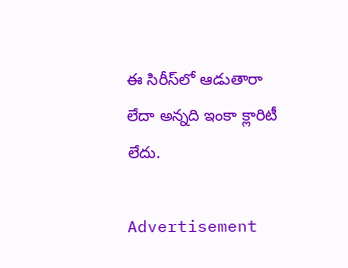ఈ సిరీస్‌లో ఆడుతారా లేదా అన్నది ఇంకా క్లారిటీ లేదు.

Advertisement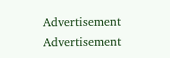Advertisement
Advertisement